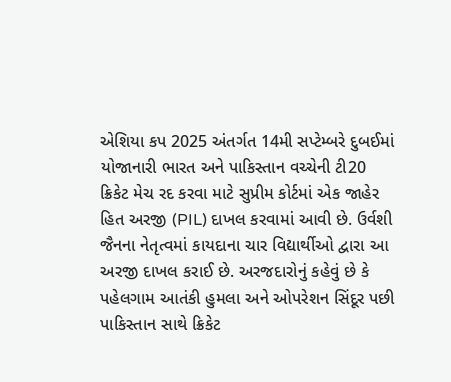એશિયા કપ 2025 અંતર્ગત 14મી સપ્ટેમ્બરે દુબઈમાં યોજાનારી ભારત અને પાકિસ્તાન વચ્ચેની ટી20 ક્રિકેટ મેચ રદ કરવા માટે સુપ્રીમ કોર્ટમાં એક જાહેર હિત અરજી (PIL) દાખલ કરવામાં આવી છે. ઉર્વશી જૈનના નેતૃત્વમાં કાયદાના ચાર વિદ્યાર્થીઓ દ્વારા આ અરજી દાખલ કરાઈ છે. અરજદારોનું કહેવું છે કે પહેલગામ આતંકી હુમલા અને ઓપરેશન સિંદૂર પછી પાકિસ્તાન સાથે ક્રિકેટ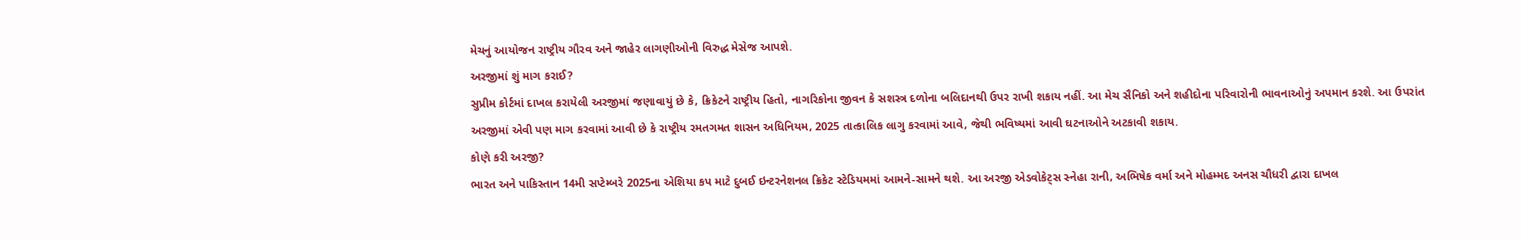મેચનું આયોજન રાષ્ટ્રીય ગૌરવ અને જાહેર લાગણીઓની વિરુદ્ધ મેસેજ આપશે.
અરજીમાં શું માગ કરાઈ?
સુપ્રીમ કોર્ટમાં દાખલ કરાયેલી અરજીમાં જણાવાયું છે કે, ક્રિકેટને રાષ્ટ્રીય હિતો, નાગરિકોના જીવન કે સશસ્ત્ર દળોના બલિદાનથી ઉપર રાખી શકાય નહીં. આ મેચ સૈનિકો અને શહીદોના પરિવારોની ભાવનાઓનું અપમાન કરશે. આ ઉપરાંત અરજીમાં એવી પણ માગ કરવામાં આવી છે કે રાષ્ટ્રીય રમતગમત શાસન અધિનિયમ, 2025 તાત્કાલિક લાગુ કરવામાં આવે, જેથી ભવિષ્યમાં આવી ઘટનાઓને અટકાવી શકાય.
કોણે કરી અરજી?
ભારત અને પાકિસ્તાન 14મી સપ્ટેમ્બરે 2025ના એશિયા કપ માટે દુબઈ ઇન્ટરનેશનલ ક્રિકેટ સ્ટેડિયમમાં આમને-સામને થશે. આ અરજી એડવોકેટ્સ સ્નેહા રાની, અભિષેક વર્મા અને મોહમ્મદ અનસ ચૌધરી દ્વારા દાખલ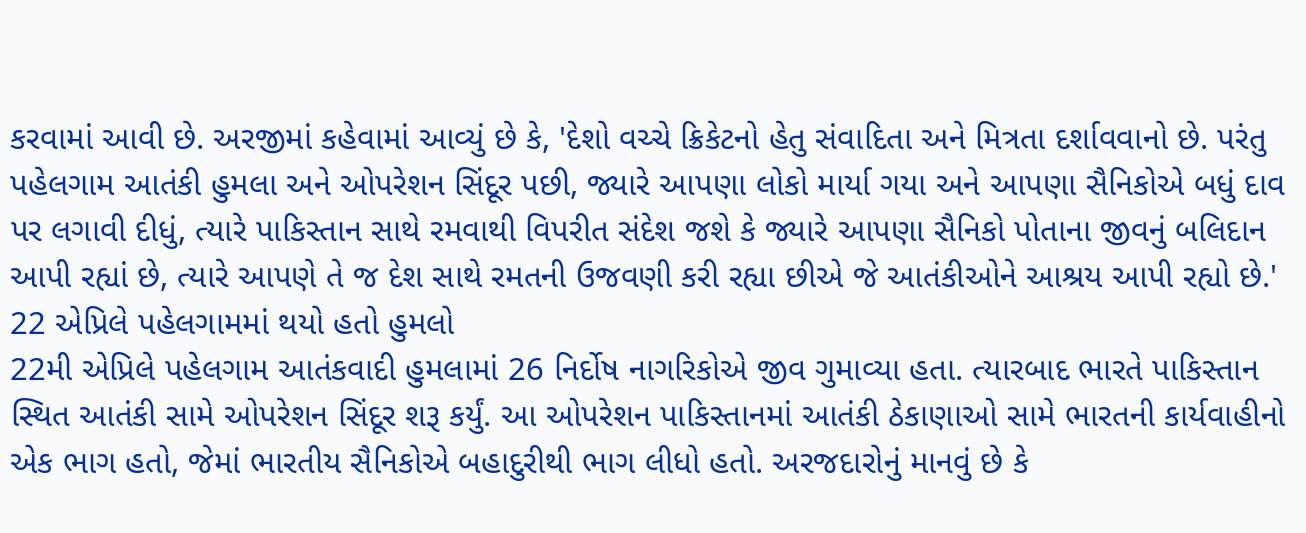કરવામાં આવી છે. અરજીમાં કહેવામાં આવ્યું છે કે, 'દેશો વચ્ચે ક્રિકેટનો હેતુ સંવાદિતા અને મિત્રતા દર્શાવવાનો છે. પરંતુ પહેલગામ આતંકી હુમલા અને ઓપરેશન સિંદૂર પછી, જ્યારે આપણા લોકો માર્યા ગયા અને આપણા સૈનિકોએ બધું દાવ પર લગાવી દીધું, ત્યારે પાકિસ્તાન સાથે રમવાથી વિપરીત સંદેશ જશે કે જ્યારે આપણા સૈનિકો પોતાના જીવનું બલિદાન આપી રહ્યાં છે, ત્યારે આપણે તે જ દેશ સાથે રમતની ઉજવણી કરી રહ્યા છીએ જે આતંકીઓને આશ્રય આપી રહ્યો છે.'
22 એપ્રિલે પહેલગામમાં થયો હતો હુમલો
22મી એપ્રિલે પહેલગામ આતંકવાદી હુમલામાં 26 નિર્દોષ નાગરિકોએ જીવ ગુમાવ્યા હતા. ત્યારબાદ ભારતે પાકિસ્તાન સ્થિત આતંકી સામે ઓપરેશન સિંદૂર શરૂ કર્યું. આ ઓપરેશન પાકિસ્તાનમાં આતંકી ઠેકાણાઓ સામે ભારતની કાર્યવાહીનો એક ભાગ હતો, જેમાં ભારતીય સૈનિકોએ બહાદુરીથી ભાગ લીધો હતો. અરજદારોનું માનવું છે કે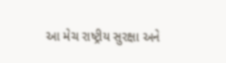આ મેચ રાષ્ટ્રીય સુરક્ષા અને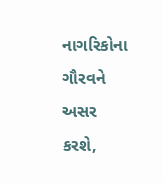નાગરિકોના ગૌરવને અસર કરશે,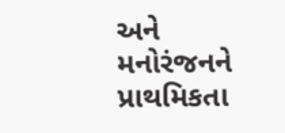અને મનોરંજનને પ્રાથમિકતા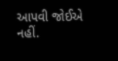આપવી જોઈએ નહીં.